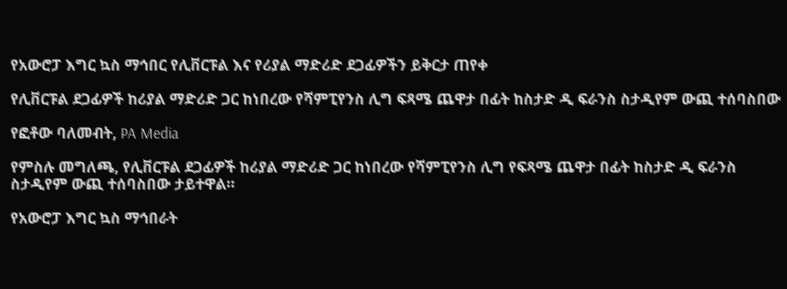የአውሮፓ እግር ኳስ ማኅበር የሊቨርፑል እና የሪያል ማድሪድ ደጋፊዎችን ይቅርታ ጠየቀ

የሊቨርፑል ደጋፊዎች ከሪያል ማድሪድ ጋር ከነበረው የሻምፒየንስ ሊግ ፍጻሜ ጨዋታ በፊት ከስታድ ዲ ፍራንስ ስታዲየም ውጪ ተሰባስበው

የፎቶው ባለመብት, PA Media

የምስሉ መግለጫ, የሊቨርፑል ደጋፊዎች ከሪያል ማድሪድ ጋር ከነበረው የሻምፒየንስ ሊግ የፍጻሜ ጨዋታ በፊት ከስታድ ዲ ፍራንስ ስታዲየም ውጪ ተሰባስበው ታይተዋል።

የአውሮፓ እግር ኳስ ማኅበራት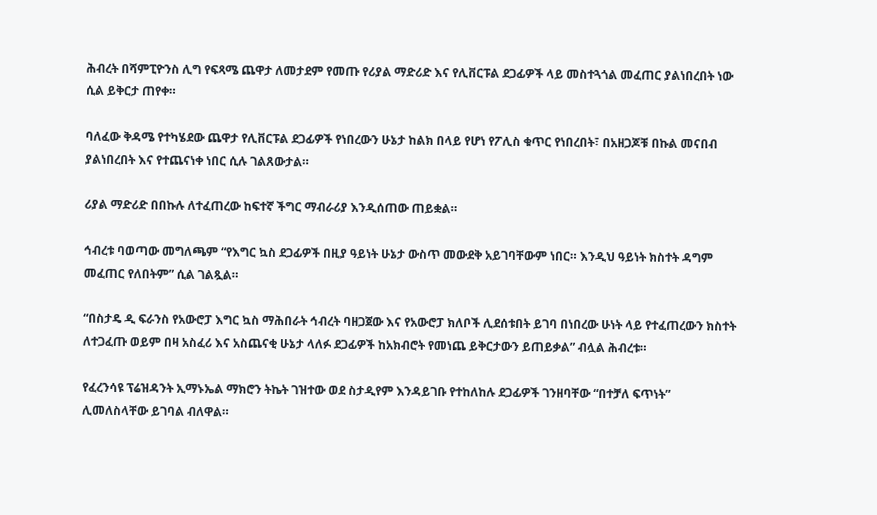ሕብረት በሻምፒዮንስ ሊግ የፍጻሜ ጨዋታ ለመታደም የመጡ የሪያል ማድሪድ እና የሊቨርፑል ደጋፊዎች ላይ መስተጓጎል መፈጠር ያልነበረበት ነው ሲል ይቅርታ ጠየቀ።

ባለፈው ቅዳሜ የተካሄደው ጨዋታ የሊቨርፑል ደጋፊዎች የነበረውን ሁኔታ ከልክ በላይ የሆነ የፖሊስ ቁጥር የነበረበት፣ በአዘጋጆቹ በኩል መናበብ ያልነበረበት እና የተጨናነቀ ነበር ሲሉ ገልጸውታል።

ሪያል ማድሪድ በበኩሉ ለተፈጠረው ከፍተኛ ችግር ማብራሪያ እንዲሰጠው ጠይቋል።

ኅብረቱ ባወጣው መግለጫም “የእግር ኳስ ደጋፊዎች በዚያ ዓይነት ሁኔታ ውስጥ መውደቅ አይገባቸውም ነበር። እንዲህ ዓይነት ክስተት ዳግም መፈጠር የለበትም” ሲል ገልጿል።

“በስታዴ ዲ ፍራንስ የአውሮፓ እግር ኳስ ማሕበራት ኅብረት ባዘጋጀው እና የአውሮፓ ክለቦች ሊደሰቱበት ይገባ በነበረው ሁነት ላይ የተፈጠረውን ክስተት ለተጋፈጡ ወይም በዛ አስፈሪ እና አስጨናቂ ሁኔታ ላለፉ ደጋፊዎች ከአክብሮት የመነጨ ይቅርታውን ይጠይቃል” ብሏል ሕብረቱ።

የፈረንሳዩ ፕሬዝዳንት ኢማኑኤል ማክሮን ትኬት ገዝተው ወደ ስታዲየም እንዳይገቡ የተከለከሉ ደጋፊዎች ገንዘባቸው “በተቻለ ፍጥነት” ሊመለስላቸው ይገባል ብለዋል።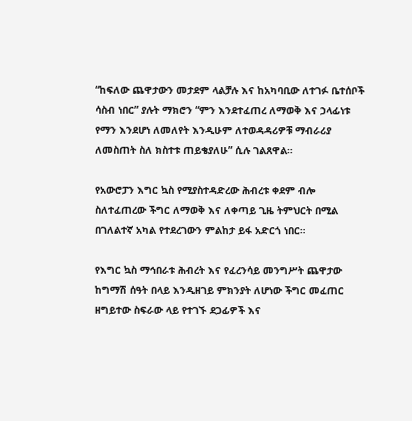“ከፍለው ጨዋታውን መታደም ላልቻሉ እና ከአካባቢው ለተገፉ ቤተሰቦች ሳስብ ነበር” ያሉት ማክሮን “ምን እንደተፈጠረ ለማወቅ እና ኃላፊነቱ የማን እንደሆነ ለመለየት እንዲሁም ለተወዳዳሪዎቹ ማብራሪያ ለመስጠት ስለ ክስተቱ ጠይቄያለሁ” ሲሉ ገልጸዋል።

የአውሮፓን እግር ኳስ የሚያስተዳድረው ሕብረቱ ቀደም ብሎ ስለተፈጠረው ችግር ለማወቅ እና ለቀጣይ ጊዜ ትምህርት በሚል በገለልተኛ አካል የተደረገውን ምልከታ ይፋ አድርጎ ነበር።

የእግር ኳስ ማኅበራቱ ሕብረት እና የፈረንሳይ መንግሥት ጨዋታው ከግማሽ ሰዓት በላይ እንዲዘገይ ምክንያት ለሆነው ችግር መፈጠር ዘግይተው ስፍራው ላይ የተገኙ ደጋፊዎች እና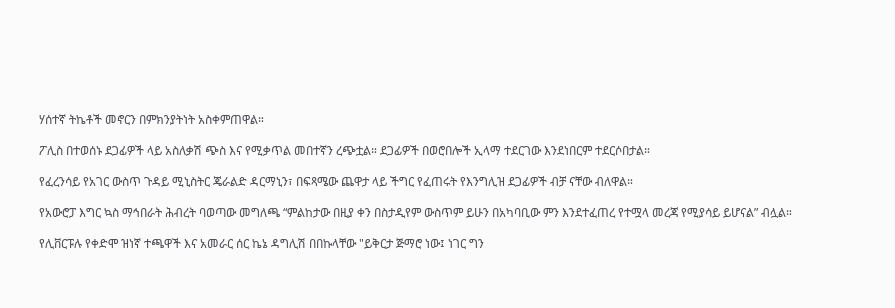ሃሰተኛ ትኬቶች መኖርን በምክንያትነት አስቀምጠዋል።

ፖሊስ በተወሰኑ ደጋፊዎች ላይ አስለቃሽ ጭስ እና የሚቃጥል መበተኛን ረጭቷል። ደጋፊዎች በወሮበሎች ኢላማ ተደርገው እንደነበርም ተደርሶበታል።

የፈረንሳይ የአገር ውስጥ ጉዳይ ሚኒስትር ጄራልድ ዳርማኒን፣ በፍጻሜው ጨዋታ ላይ ችግር የፈጠሩት የእንግሊዝ ደጋፊዎች ብቻ ናቸው ብለዋል።

የአውሮፓ እግር ኳስ ማኅበራት ሕብረት ባወጣው መግለጫ “ምልከታው በዚያ ቀን በስታዲየም ውስጥም ይሁን በአካባቢው ምን እንደተፈጠረ የተሟላ መረጃ የሚያሳይ ይሆናል” ብሏል።

የሊቨርፑሉ የቀድሞ ዝነኛ ተጫዋች እና አመራር ሰር ኬኔ ዳግሊሽ በበኩላቸው "ይቅርታ ጅማሮ ነው፤ ነገር ግን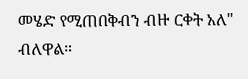መሄድ የሚጠበቅብን ብዙ ርቀት አለ" ብለዋል።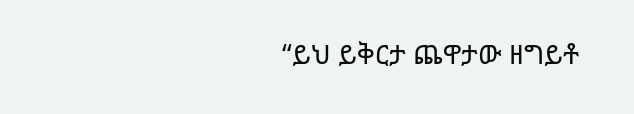“ይህ ይቅርታ ጨዋታው ዘግይቶ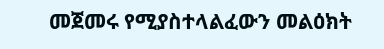መጀመሩ የሚያስተላልፈውን መልዕክት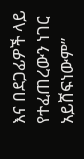እና በደጋፊዎች ላይ የተፈጠረውን ነገር አይሸፍነውም”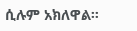ሲሉም አክለዋል።